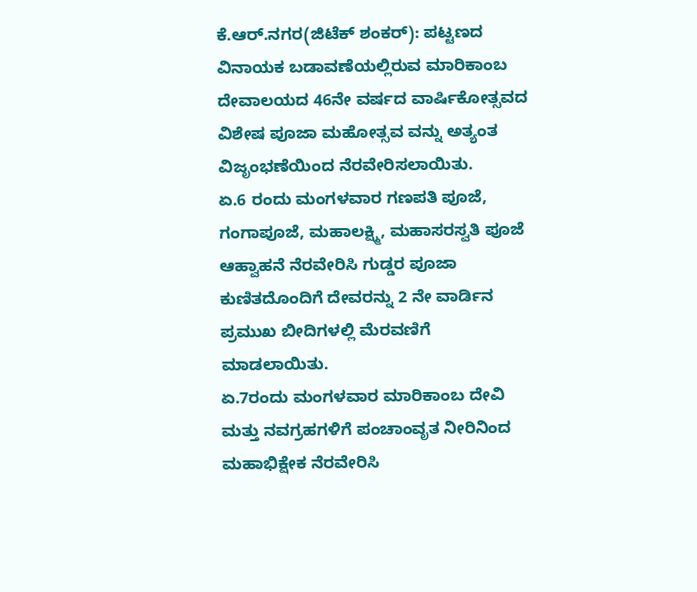ಕೆ.ಆರ್.ನಗರ(ಜಿಟೆಕ್ ಶಂಕರ್): ಪಟ್ಟಣದ ವಿನಾಯಕ ಬಡಾವಣೆಯಲ್ಲಿರುವ ಮಾರಿಕಾಂಬ ದೇವಾಲಯದ 46ನೇ ವರ್ಷದ ವಾರ್ಷಿಕೋತ್ಸವದ ವಿಶೇಷ ಪೂಜಾ ಮಹೋತ್ಸವ ವನ್ನು ಅತ್ಯಂತ ವಿಜೃಂಭಣೆಯಿಂದ ನೆರವೇರಿಸಲಾಯಿತು.
ಏ.6 ರಂದು ಮಂಗಳವಾರ ಗಣಪತಿ ಪೂಜೆ, ಗಂಗಾಪೂಜೆ, ಮಹಾಲಕ್ಷ್ಮಿ, ಮಹಾಸರಸ್ವತಿ ಪೂಜೆ ಆಹ್ವಾಹನೆ ನೆರವೇರಿಸಿ ಗುಡ್ಡರ ಪೂಜಾ ಕುಣಿತದೊಂದಿಗೆ ದೇವರನ್ನು 2 ನೇ ವಾರ್ಡಿನ ಪ್ರಮುಖ ಬೀದಿಗಳಲ್ಲಿ ಮೆರವಣಿಗೆ ಮಾಡಲಾಯಿತು.
ಏ.7ರಂದು ಮಂಗಳವಾರ ಮಾರಿಕಾಂಬ ದೇವಿ ಮತ್ತು ನವಗ್ರಹಗಳಿಗೆ ಪಂಚಾಂವೃತ ನೀರಿನಿಂದ ಮಹಾಭಿಕ್ಷೇಕ ನೆರವೇರಿಸಿ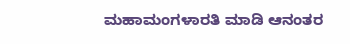ಮಹಾಮಂಗಳಾರತಿ ಮಾಡಿ ಆನಂತರ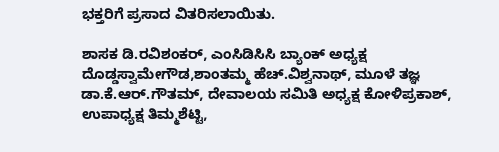ಭಕ್ತರಿಗೆ ಪ್ರಸಾದ ವಿತರಿಸಲಾಯಿತು.

ಶಾಸಕ ಡಿ.ರವಿಶಂಕರ್, ಎಂಸಿಡಿಸಿಸಿ ಬ್ಯಾಂಕ್ ಅಧ್ಯಕ್ಷ ದೊಡ್ಡಸ್ವಾಮೇಗೌಡ,ಶಾಂತಮ್ಮ ಹೆಚ್.ವಿಶ್ವನಾಥ್, ಮೂಳೆ ತಜ್ಞ ಡಾ.ಕೆ.ಆರ್.ಗೌತಮ್, ದೇವಾಲಯ ಸಮಿತಿ ಅಧ್ಯಕ್ಷ ಕೋಳಿಪ್ರಕಾಶ್, ಉಪಾಧ್ಯಕ್ಷ ತಿಮ್ಮಶೆಟ್ಟಿ,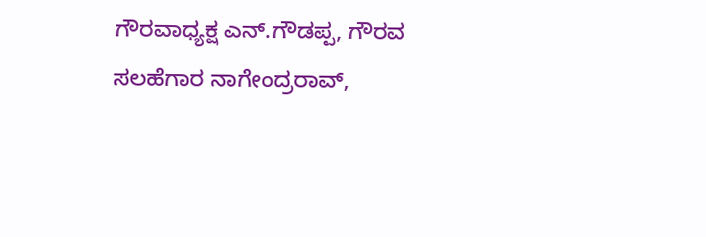ಗೌರವಾಧ್ಯಕ್ಷ ಎನ್.ಗೌಡಪ್ಪ, ಗೌರವ ಸಲಹೆಗಾರ ನಾಗೇಂದ್ರರಾವ್,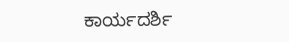ಕಾರ್ಯದರ್ಶಿ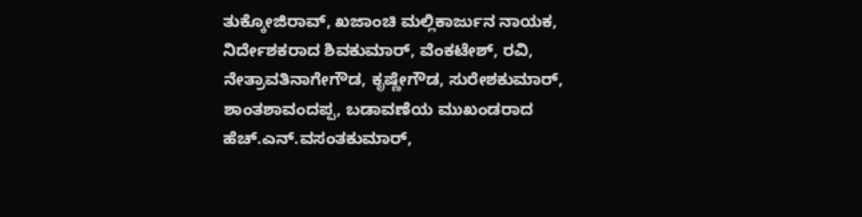ತುಕ್ಕೋಜಿರಾವ್, ಖಜಾಂಚಿ ಮಲ್ಲಿಕಾರ್ಜುನ ನಾಯಕ, ನಿರ್ದೇಶಕರಾದ ಶಿವಕುಮಾರ್, ವೆಂಕಟೇಶ್, ರವಿ, ನೇತ್ರಾವತಿನಾಗೇಗೌಡ, ಕೃಷ್ಣೇಗೌಡ, ಸುರೇಶಕುಮಾರ್, ಶಾಂತಶಾವಂದಪ್ಪ, ಬಡಾವಣೆಯ ಮುಖಂಡರಾದ ಹೆಚ್.ಎನ್.ವಸಂತಕುಮಾರ್,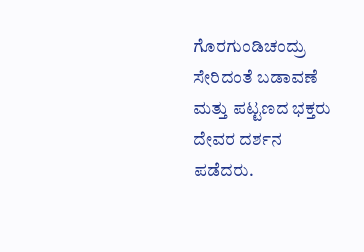ಗೊರಗುಂಡಿಚಂದ್ರು ಸೇರಿದಂತೆ ಬಡಾವಣೆ ಮತ್ತು ಪಟ್ಟಣದ ಭಕ್ತರು ದೇವರ ದರ್ಶನ ಪಡೆದರು.